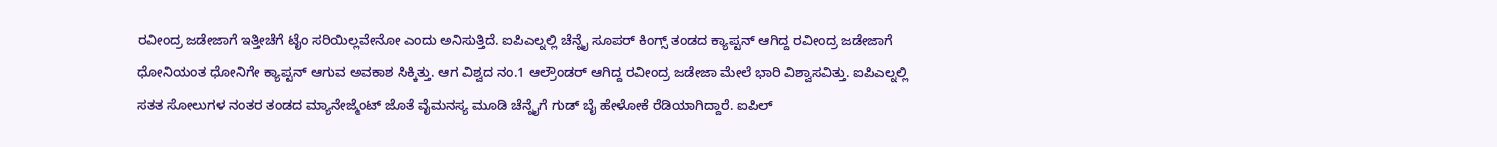ರವೀಂದ್ರ ಜಡೇಜಾಗೆ ಇತ್ತೀಚೆಗೆ ಟೈಂ ಸರಿಯಿಲ್ಲವೇನೋ ಎಂದು ಅನಿಸುತ್ತಿದೆ. ಐಪಿಎಲ್ನಲ್ಲಿ ಚೆನ್ನೈ ಸೂಪರ್ ಕಿಂಗ್ಸ್ ತಂಡದ ಕ್ಯಾಪ್ಟನ್ ಆಗಿದ್ದ ರವೀಂದ್ರ ಜಡೇಜಾಗೆ ಧೋನಿಯಂತ ಧೋನಿಗೇ ಕ್ಯಾಪ್ಟನ್ ಆಗುವ ಅವಕಾಶ ಸಿಕ್ಕಿತ್ತು. ಆಗ ವಿಶ್ವದ ನಂ.1 ಆಲ್ರೌಂಡರ್ ಆಗಿದ್ದ ರವೀಂದ್ರ ಜಡೇಜಾ ಮೇಲೆ ಭಾರಿ ವಿಶ್ವಾಸವಿತ್ತು. ಐಪಿಎಲ್ನಲ್ಲಿ ಸತತ ಸೋಲುಗಳ ನಂತರ ತಂಡದ ಮ್ಯಾನೇಜ್ಮೆಂಟ್ ಜೊತೆ ವೈಮನಸ್ಯ ಮೂಡಿ ಚೆನ್ನೈಗೆ ಗುಡ್ ಬೈ ಹೇಳೋಕೆ ರೆಡಿಯಾಗಿದ್ದಾರೆ. ಐಪಿಲ್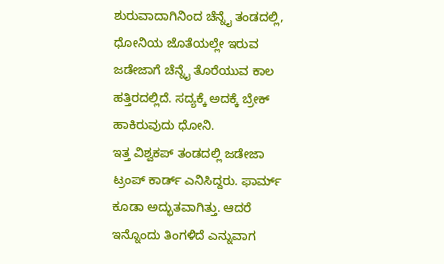ಶುರುವಾದಾಗಿನಿಂದ ಚೆನ್ನೈ ತಂಡದಲ್ಲಿ, ಧೋನಿಯ ಜೊತೆಯಲ್ಲೇ ಇರುವ ಜಡೇಜಾಗೆ ಚೆನ್ನೈ ತೊರೆಯುವ ಕಾಲ ಹತ್ತಿರದಲ್ಲಿದೆ. ಸದ್ಯಕ್ಕೆ ಅದಕ್ಕೆ ಬ್ರೇಕ್ ಹಾಕಿರುವುದು ಧೋನಿ.
ಇತ್ತ ವಿಶ್ವಕಪ್ ತಂಡದಲ್ಲಿ ಜಡೇಜಾ ಟ್ರಂಪ್ ಕಾರ್ಡ್ ಎನಿಸಿದ್ದರು. ಫಾರ್ಮ್ ಕೂಡಾ ಅದ್ಭುತವಾಗಿತ್ತು. ಆದರೆ ಇನ್ನೊಂದು ತಿಂಗಳಿದೆ ಎನ್ನುವಾಗ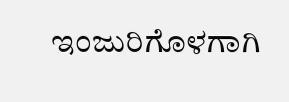ಇಂಜುರಿಗೊಳಗಾಗಿ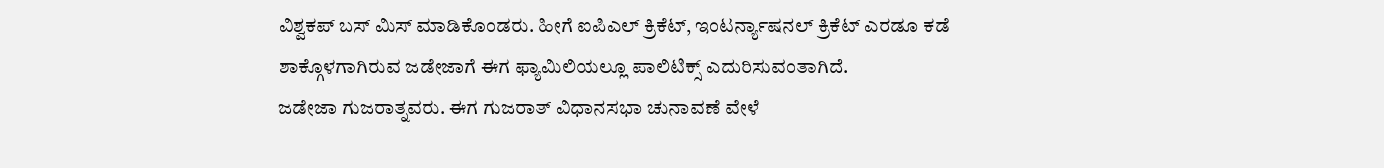ವಿಶ್ವಕಪ್ ಬಸ್ ಮಿಸ್ ಮಾಡಿಕೊಂಡರು. ಹೀಗೆ ಐಪಿಎಲ್ ಕ್ರಿಕೆಟ್, ಇಂಟರ್ನ್ಯಾಷನಲ್ ಕ್ರಿಕೆಟ್ ಎರಡೂ ಕಡೆ ಶಾಕ್ಗೊಳಗಾಗಿರುವ ಜಡೇಜಾಗೆ ಈಗ ಫ್ಯಾಮಿಲಿಯಲ್ಲೂ ಪಾಲಿಟಿಕ್ಸ್ ಎದುರಿಸುವಂತಾಗಿದೆ.
ಜಡೇಜಾ ಗುಜರಾತ್ನವರು. ಈಗ ಗುಜರಾತ್ ವಿಧಾನಸಭಾ ಚುನಾವಣೆ ವೇಳೆ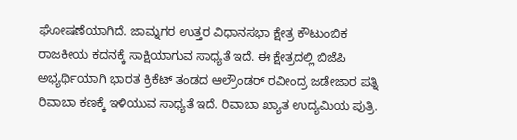ಘೋಷಣೆಯಾಗಿದೆ. ಜಾಮ್ನಗರ ಉತ್ತರ ವಿಧಾನಸಭಾ ಕ್ಷೇತ್ರ ಕೌಟುಂಬಿಕ ರಾಜಕೀಯ ಕದನಕ್ಕೆ ಸಾಕ್ಷಿಯಾಗುವ ಸಾಧ್ಯತೆ ಇದೆ. ಈ ಕ್ಷೇತ್ರದಲ್ಲಿ ಬಿಜೆಪಿ ಅಭ್ಯರ್ಥಿಯಾಗಿ ಭಾರತ ಕ್ರಿಕೆಟ್ ತಂಡದ ಆಲ್ರೌಂಡರ್ ರವೀಂದ್ರ ಜಡೇಜಾರ ಪತ್ನಿ ರಿವಾಬಾ ಕಣಕ್ಕೆ ಇಳಿಯುವ ಸಾಧ್ಯತೆ ಇದೆ. ರಿವಾಬಾ ಖ್ಯಾತ ಉದ್ಯಮಿಯ ಪುತ್ರಿ.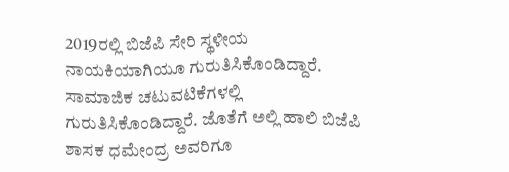2019ರಲ್ಲಿ ಬಿಜೆಪಿ ಸೇರಿ ಸ್ಥಳೀಯ ನಾಯಕಿಯಾಗಿಯೂ ಗುರುತಿಸಿಕೊಂಡಿದ್ದಾರೆ. ಸಾಮಾಜಿಕ ಚಟುವಟಿಕೆಗಳಲ್ಲಿ ಗುರುತಿಸಿಕೊಂಡಿದ್ದಾರೆ. ಜೊತೆಗೆ ಅಲ್ಲಿ ಹಾಲಿ ಬಿಜೆಪಿ ಶಾಸಕ ಧಮೇಂದ್ರ ಅವರಿಗೂ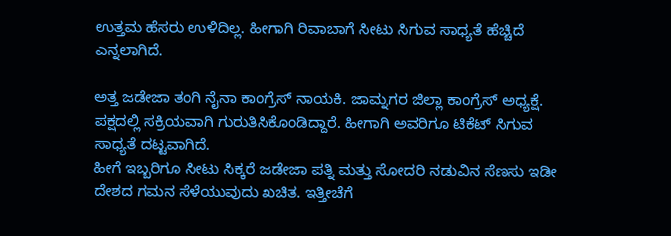ಉತ್ತಮ ಹೆಸರು ಉಳಿದಿಲ್ಲ. ಹೀಗಾಗಿ ರಿವಾಬಾಗೆ ಸೀಟು ಸಿಗುವ ಸಾಧ್ಯತೆ ಹೆಚ್ಚಿದೆ ಎನ್ನಲಾಗಿದೆ.

ಅತ್ತ ಜಡೇಜಾ ತಂಗಿ ನೈನಾ ಕಾಂಗ್ರೆಸ್ ನಾಯಕಿ. ಜಾಮ್ನಗರ ಜಿಲ್ಲಾ ಕಾಂಗ್ರೆಸ್ ಅಧ್ಯಕ್ಷೆ. ಪಕ್ಷದಲ್ಲಿ ಸಕ್ರಿಯವಾಗಿ ಗುರುತಿಸಿಕೊಂಡಿದ್ದಾರೆ. ಹೀಗಾಗಿ ಅವರಿಗೂ ಟಿಕೆಟ್ ಸಿಗುವ ಸಾಧ್ಯತೆ ದಟ್ಟವಾಗಿದೆ.
ಹೀಗೆ ಇಬ್ಬರಿಗೂ ಸೀಟು ಸಿಕ್ಕರೆ ಜಡೇಜಾ ಪತ್ನಿ ಮತ್ತು ಸೋದರಿ ನಡುವಿನ ಸೆಣಸು ಇಡೀ ದೇಶದ ಗಮನ ಸೆಳೆಯುವುದು ಖಚಿತ. ಇತ್ತೀಚೆಗೆ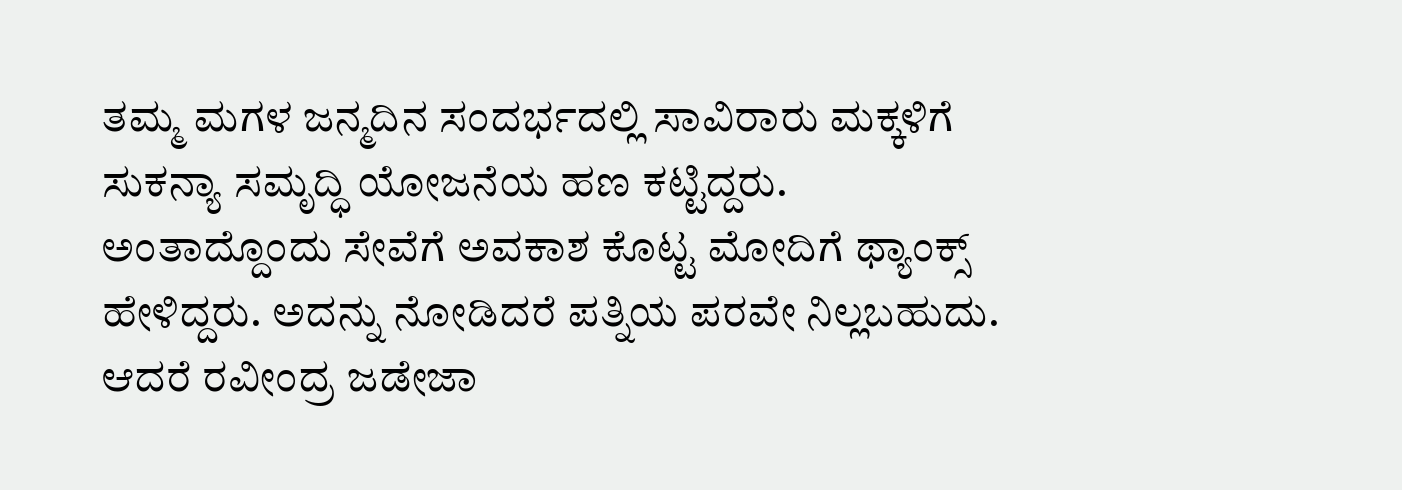ತಮ್ಮ ಮಗಳ ಜನ್ಮದಿನ ಸಂದರ್ಭದಲ್ಲಿ ಸಾವಿರಾರು ಮಕ್ಕಳಿಗೆ ಸುಕನ್ಯಾ ಸಮೃದ್ಧಿ ಯೋಜನೆಯ ಹಣ ಕಟ್ಟಿದ್ದರು. ಅಂತಾದ್ದೊಂದು ಸೇವೆಗೆ ಅವಕಾಶ ಕೊಟ್ಟ ಮೋದಿಗೆ ಥ್ಯಾಂಕ್ಸ್ ಹೇಳಿದ್ದರು. ಅದನ್ನು ನೋಡಿದರೆ ಪತ್ನಿಯ ಪರವೇ ನಿಲ್ಲಬಹುದು. ಆದರೆ ರವೀಂದ್ರ ಜಡೇಜಾ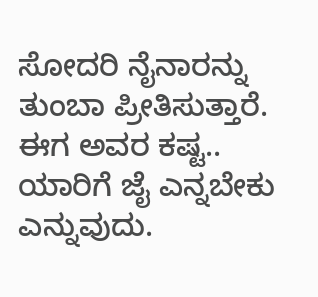ಸೋದರಿ ನೈನಾರನ್ನು ತುಂಬಾ ಪ್ರೀತಿಸುತ್ತಾರೆ. ಈಗ ಅವರ ಕಷ್ಟ.. ಯಾರಿಗೆ ಜೈ ಎನ್ನಬೇಕು ಎನ್ನುವುದು.